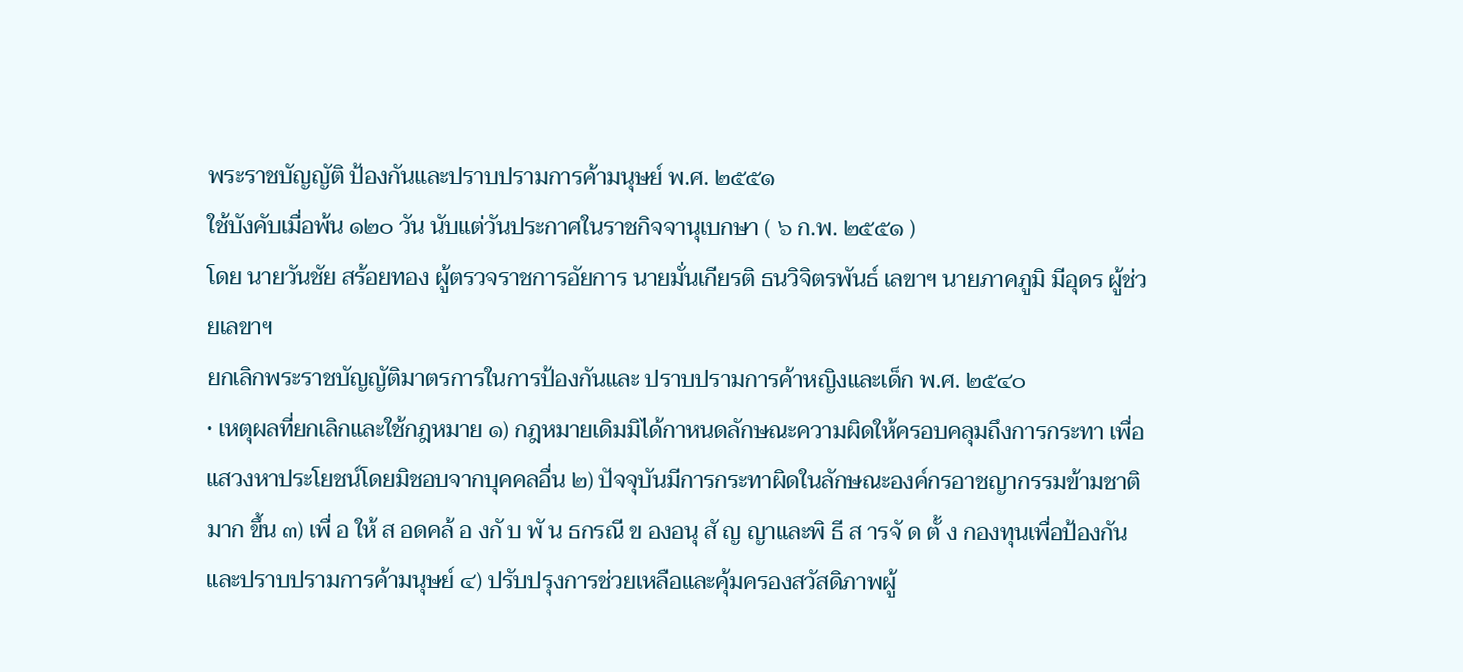พระราชบัญญัติ ป้องกันและปราบปรามการค้ามนุษย์ พ.ศ. ๒๕๕๑
ใช้บังคับเมื่อพ้น ๑๒๐ วัน นับแต่วันประกาศในราชกิจจานุเบกษา ( ๖ ก.พ. ๒๕๕๑ )
โดย นายวันชัย สร้อยทอง ผู้ตรวจราชการอัยการ นายมั่นเกียรติ ธนวิจิตรพันธ์ เลขาฯ นายภาคภูมิ มีอุดร ผู้ช่วยเลขาฯ
ยกเลิกพระราชบัญญัติมาตรการในการป้องกันและ ปราบปรามการค้าหญิงและเด็ก พ.ศ. ๒๕๔๐
• เหตุผลที่ยกเลิกและใช้กฎหมาย ๑) กฎหมายเดิมมิได้กาหนดลักษณะความผิดให้ครอบคลุมถึงการกระทา เพื่อแสวงหาประโยชน์โดยมิชอบจากบุคคลอื่น ๒) ปัจจุบันมีการกระทาผิดในลักษณะองค์กรอาชญากรรมข้ามชาติ มาก ขึ้น ๓) เพื่ อ ให้ ส อดคล้ อ งกั บ พั น ธกรณี ข องอนุ สั ญ ญาและพิ ธี ส ารจั ด ตั้ ง กองทุนเพื่อป้องกันและปราบปรามการค้ามนุษย์ ๔) ปรับปรุงการช่วยเหลือและคุ้มครองสวัสดิภาพผู้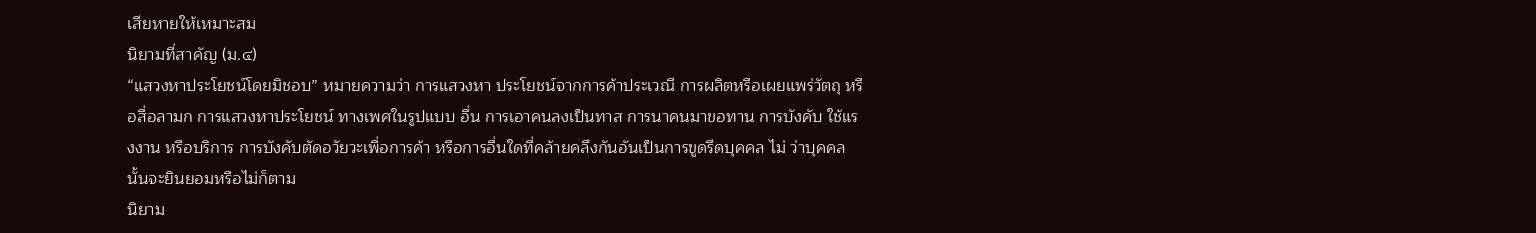เสียหายให้เหมาะสม
นิยามที่สาคัญ (ม.๔)
“แสวงหาประโยชน์โดยมิชอบ” หมายความว่า การแสวงหา ประโยชน์จากการค้าประเวณี การผลิตหรือเผยแพร่วัตถุ หรือสื่อลามก การแสวงหาประโยชน์ ทางเพศในรูปแบบ อื่น การเอาคนลงเป็นทาส การนาคนมาขอทาน การบังคับ ใช้แรงงาน หรือบริการ การบังคับตัดอวัยวะเพื่อการค้า หรือการอื่นใดที่คล้ายคลึงกันอันเป็นการขูดรีดบุคคล ไม่ ว่าบุคคลนั้นจะยินยอมหรือไม่ก็ตาม
นิยาม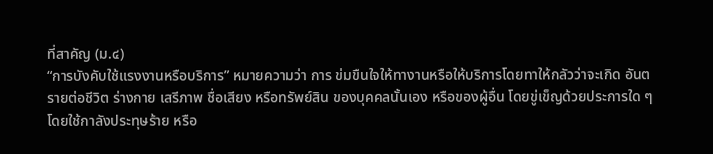ที่สาคัญ (ม.๔)
“การบังคับใช้แรงงานหรือบริการ” หมายความว่า การ ข่มขืนใจให้ทางานหรือให้บริการโดยทาให้กลัวว่าจะเกิด อันตรายต่อชีวิต ร่างกาย เสรีภาพ ชื่อเสียง หรือทรัพย์สิน ของบุคคลนั้นเอง หรือของผู้อื่น โดยขู่เข็ญด้วยประการใด ๆ โดยใช้กาลังประทุษร้าย หรือ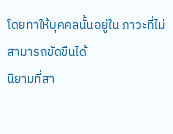โดยทาให้บุคคลนั้นอยู่ใน ภาวะที่ไม่สามารถขัดขืนได้
นิยามที่สา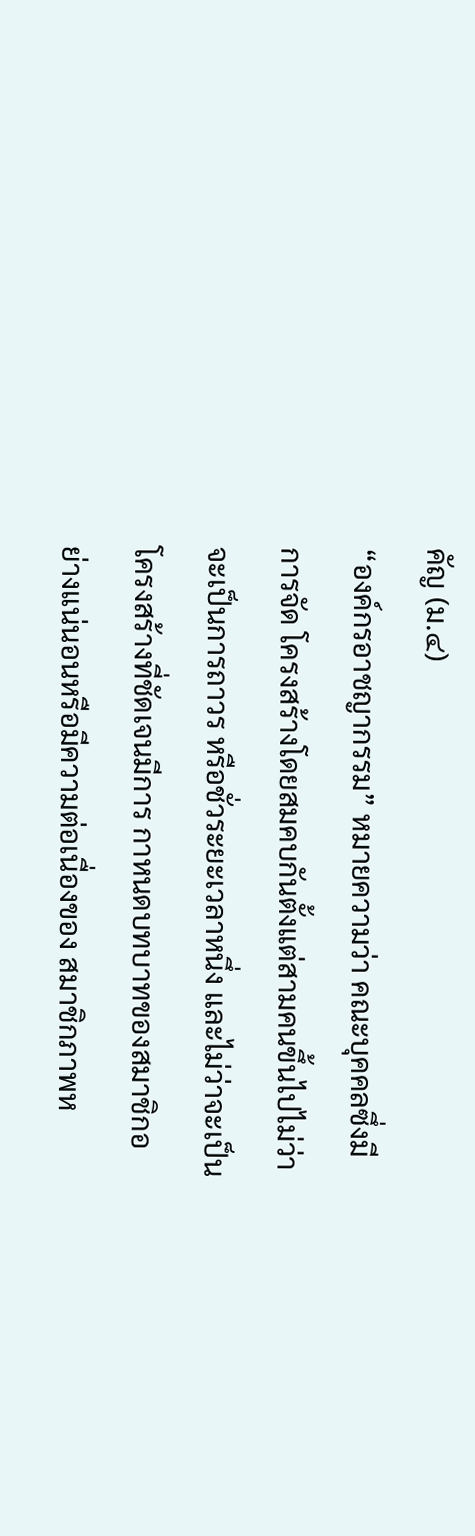คัญ (ม.๔)
“องค์กรอาชญากรรม” หมายความว่า คณะบุคคลซึ่งมีการจัด โครงสร้างโดยสมคบกันตั้งแต่สามคนขึ้นไปไม่ว่าจะเป็นการถาวร หรือชั่วระยะเวลาหนึ่ง และไม่ว่าจะเป็นโครงสร้างที่ชัดเจนมีการ กาหนดบทบาทของสมาชิกอย่างแน่นอนหรือมีความต่อเนื่องของ สมาชิกภาพห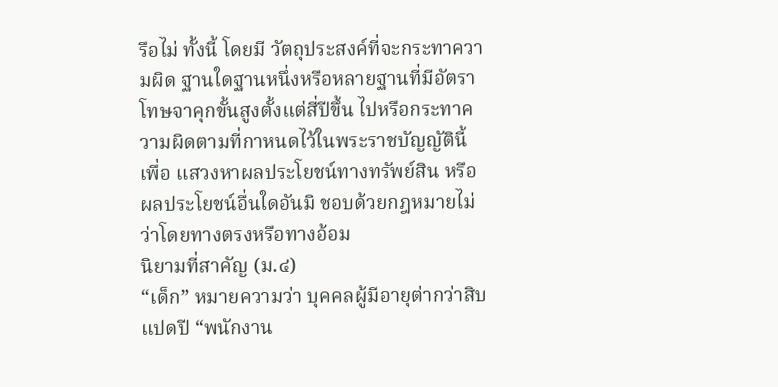รือไม่ ทั้งนี้ โดยมี วัตถุประสงค์ที่จะกระทาความผิด ฐานใดฐานหนึ่งหรือหลายฐานที่มีอัตราโทษจาคุกขั้นสูงตั้งแต่สี่ปีขึ้น ไปหรือกระทาความผิดตามที่กาหนดไว้ในพระราชบัญญัตินี้ เพื่อ แสวงหาผลประโยชน์ทางทรัพย์สิน หรือผลประโยชน์อื่นใดอันมิ ชอบด้วยกฎหมายไม่ว่าโดยทางตรงหรือทางอ้อม
นิยามที่สาคัญ (ม.๔)
“เด็ก” หมายความว่า บุคคลผู้มีอายุต่ากว่าสิบแปดปี “พนักงาน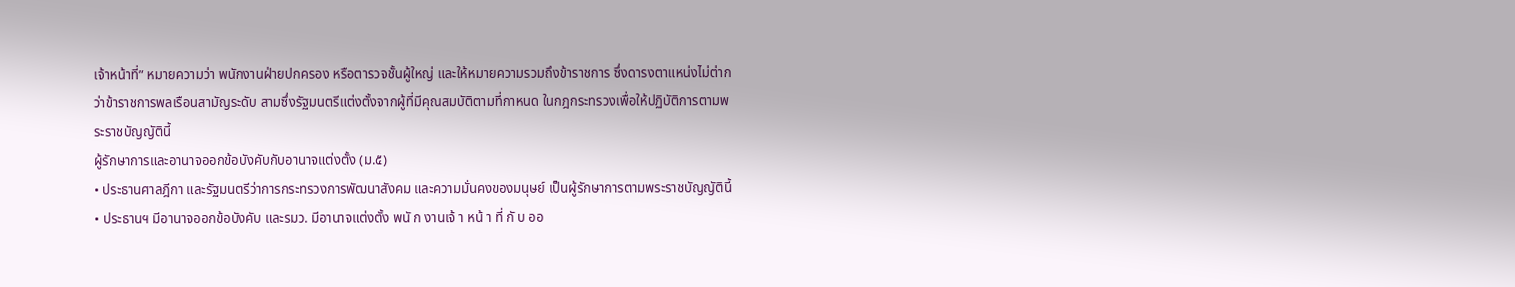เจ้าหน้าที่” หมายความว่า พนักงานฝ่ายปกครอง หรือตารวจชั้นผู้ใหญ่ และให้หมายความรวมถึงข้าราชการ ซึ่งดารงตาแหน่งไม่ต่ากว่าข้าราชการพลเรือนสามัญระดับ สามซึ่งรัฐมนตรีแต่งตั้งจากผู้ที่มีคุณสมบัติตามที่กาหนด ในกฎกระทรวงเพื่อให้ปฏิบัติการตามพระราชบัญญัตินี้
ผู้รักษาการและอานาจออกข้อบังคับกับอานาจแต่งตั้ง (ม.๕)
• ประธานศาลฎีกา และรัฐมนตรีว่าการกระทรวงการพัฒนาสังคม และความมั่นคงของมนุษย์ เป็นผู้รักษาการตามพระราชบัญญัตินี้ • ประธานฯ มีอานาจออกข้อบังคับ และรมว. มีอานาจแต่งตั้ง พนั ก งานเจ้ า หน้ า ที่ กั บ ออ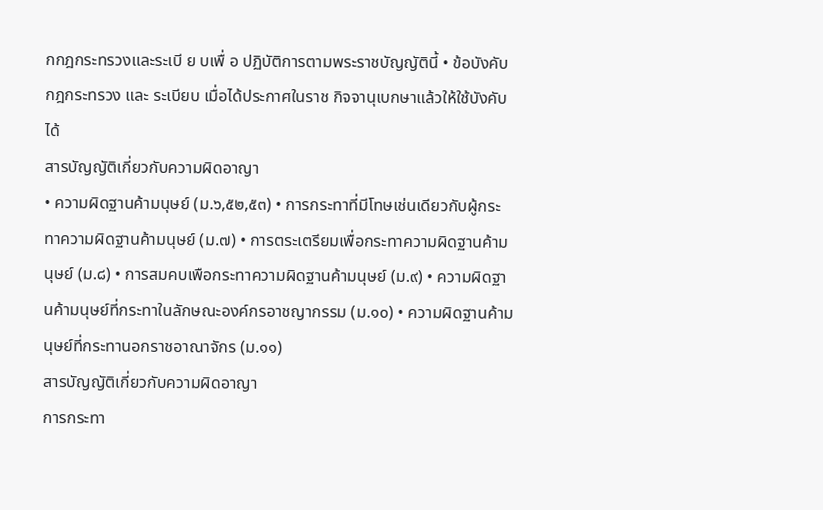กกฎกระทรวงและระเบี ย บเพื่ อ ปฏิบัติการตามพระราชบัญญัตินี้ • ข้อบังคับ กฎกระทรวง และ ระเบียบ เมื่อได้ประกาศในราช กิจจานุเบกษาแล้วให้ใช้บังคับได้
สารบัญญัติเกี่ยวกับความผิดอาญา
• ความผิดฐานค้ามนุษย์ (ม.๖,๕๒,๕๓) • การกระทาที่มีโทษเช่นเดียวกับผู้กระทาความผิดฐานค้ามนุษย์ (ม.๗) • การตระเตรียมเพื่อกระทาความผิดฐานค้ามนุษย์ (ม.๘) • การสมคบเพือกระทาความผิดฐานค้ามนุษย์ (ม.๙) • ความผิดฐานค้ามนุษย์ที่กระทาในลักษณะองค์กรอาชญากรรม (ม.๑๐) • ความผิดฐานค้ามนุษย์ที่กระทานอกราชอาณาจักร (ม.๑๑)
สารบัญญัติเกี่ยวกับความผิดอาญา
การกระทา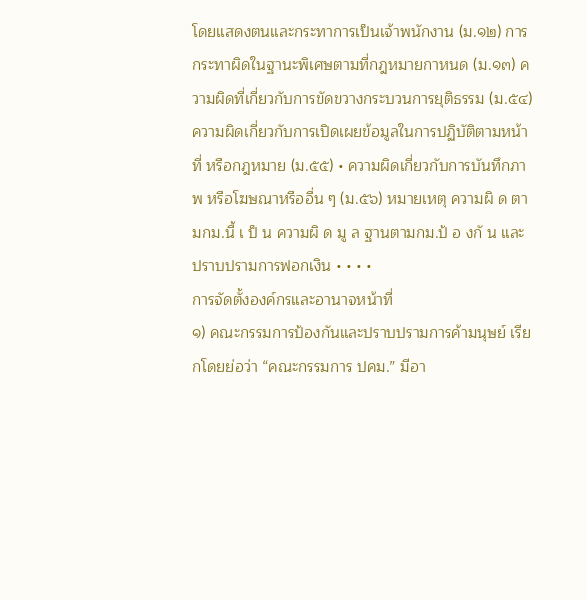โดยแสดงตนและกระทาการเป็นเจ้าพนักงาน (ม.๑๒) การกระทาผิดในฐานะพิเศษตามที่กฎหมายกาหนด (ม.๑๓) ความผิดที่เกี่ยวกับการขัดขวางกระบวนการยุติธรรม (ม.๕๔) ความผิดเกี่ยวกับการเปิดเผยข้อมูลในการปฏิบัติตามหน้าที่ หรือกฎหมาย (ม.๕๕) • ความผิดเกี่ยวกับการบันทึกภาพ หรือโฆษณาหรืออื่น ๆ (ม.๕๖) หมายเหตุ ความผิ ด ตามกม.นี้ เ ป็ น ความผิ ด มู ล ฐานตามกม.ป้ อ งกั น และ ปราบปรามการฟอกเงิน • • • •
การจัดตั้งองค์กรและอานาจหน้าที่
๑) คณะกรรมการป้องกันและปราบปรามการค้ามนุษย์ เรียกโดยย่อว่า “คณะกรรมการ ปคม.” มีอา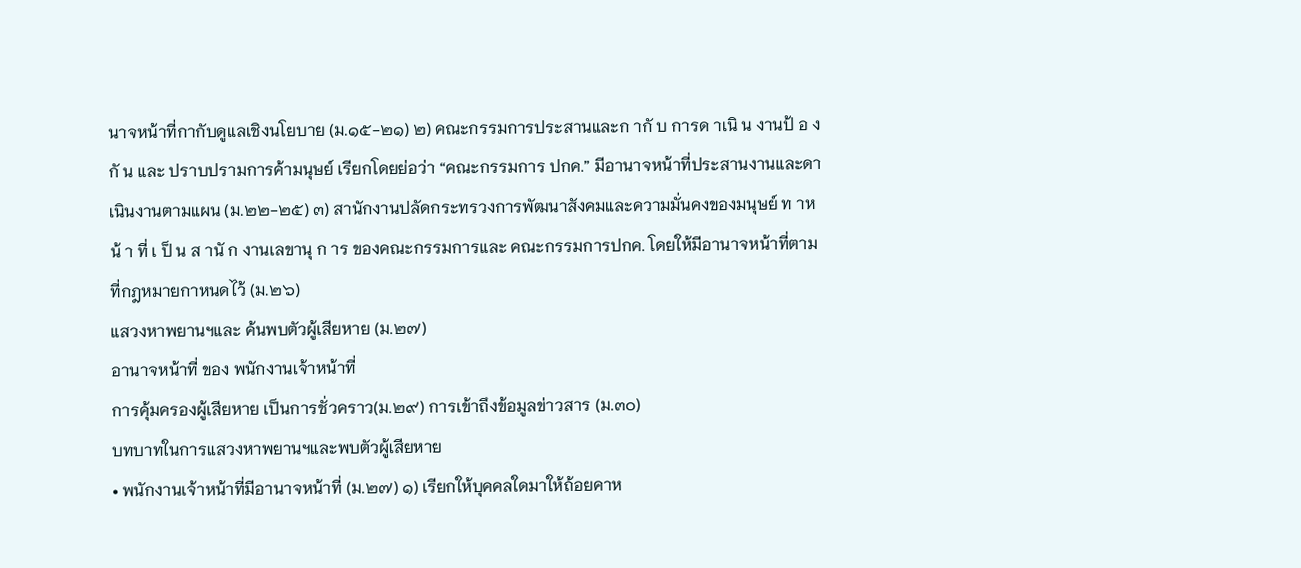นาจหน้าที่กากับดูแลเชิงนโยบาย (ม.๑๕-๒๑) ๒) คณะกรรมการประสานและก ากั บ การด าเนิ น งานป้ อ งกั น และ ปราบปรามการค้ามนุษย์ เรียกโดยย่อว่า “คณะกรรมการ ปกค.” มีอานาจหน้าที่ประสานงานและดาเนินงานตามแผน (ม.๒๒-๒๕) ๓) สานักงานปลัดกระทรวงการพัฒนาสังคมและความมั่นคงของมนุษย์ ท าหน้ า ที่ เ ป็ น ส านั ก งานเลขานุ ก าร ของคณะกรรมการและ คณะกรรมการปกค. โดยให้มีอานาจหน้าที่ตามที่กฎหมายกาหนดไว้ (ม.๒๖)
แสวงหาพยานฯและ ค้นพบตัวผู้เสียหาย (ม.๒๗)
อานาจหน้าที่ ของ พนักงานเจ้าหน้าที่
การคุ้มครองผู้เสียหาย เป็นการชั่วคราว(ม.๒๙) การเข้าถึงข้อมูลข่าวสาร (ม.๓๐)
บทบาทในการแสวงหาพยานฯและพบตัวผู้เสียหาย
• พนักงานเจ้าหน้าที่มีอานาจหน้าที่ (ม.๒๗) ๑) เรียกให้บุคคลใดมาให้ถ้อยคาห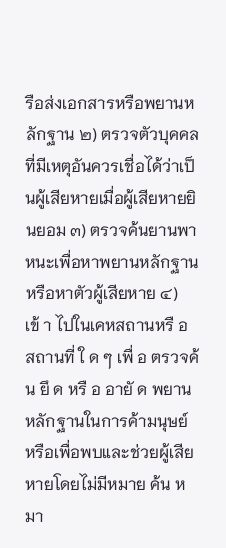รือส่งเอกสารหรือพยานหลักฐาน ๒) ตรวจตัวบุคคลที่มีเหตุอันควรเชื่อได้ว่าเป็นผู้เสียหายเมื่อผู้เสียหายยินยอม ๓) ตรวจค้นยานพาหนะเพื่อหาพยานหลักฐาน หรือหาตัวผู้เสียหาย ๔) เข้ า ไปในเคหสถานหรื อ สถานที่ ใ ด ๆ เพื่ อ ตรวจค้ น ยึ ด หรื อ อายั ด พยานหลักฐานในการค้ามนุษย์ หรือเพื่อพบและช่วยผู้เสียหายโดยไม่มีหมาย ค้น หมา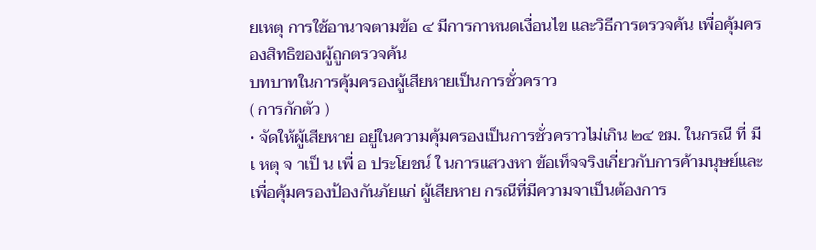ยเหตุ การใช้อานาจตามข้อ ๔ มีการกาหนดเงื่อนไข และวิธีการตรวจค้น เพื่อคุ้มครองสิทธิของผู้ถูกตรวจค้น
บทบาทในการคุ้มครองผู้เสียหายเป็นการชั่วคราว
( การกักตัว )
• จัดให้ผู้เสียหาย อยู่ในความคุ้มครองเป็นการชั่วคราวไม่เกิน ๒๔ ชม. ในกรณี ที่ มี เ หตุ จ าเป็ น เพื่ อ ประโยชน์ ใ นการแสวงหา ข้อเท็จจริงเกี่ยวกับการค้ามนุษย์และเพื่อคุ้มครองป้องกันภัยแก่ ผู้เสียหาย กรณีที่มีความจาเป็นต้องการ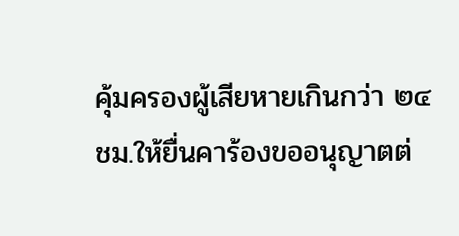คุ้มครองผู้เสียหายเกินกว่า ๒๔ ชม.ให้ยื่นคาร้องขออนุญาตต่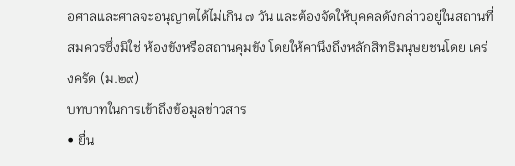อศาลและศาลจะอนุญาตได้ไม่เกิน ๗ วัน และต้องจัดให้บุคคลดังกล่าวอยู่ในสถานที่สมควรซึ่งมิใช่ ห้องขังหรือสถานคุมขัง โดยให้คานึงถึงหลักสิทธิมนุษยชนโดย เคร่งครัด (ม.๒๙)
บทบาทในการเข้าถึงข้อมูลข่าวสาร
• ยื่น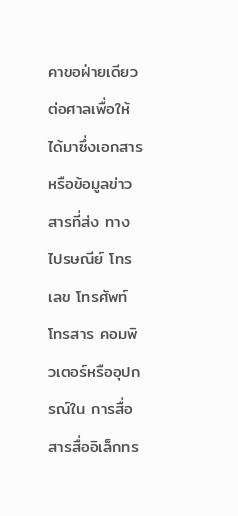คาขอฝ่ายเดียวต่อศาลเพื่อให้ได้มาซึ่งเอกสารหรือข้อมูลข่าวสารที่ส่ง ทางไปรษณีย์ โทรเลข โทรศัพท์ โทรสาร คอมพิวเตอร์หรืออุปกรณ์ใน การสื่อสารสื่ออิเล็กทร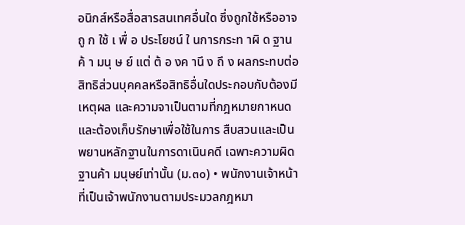อนิกส์หรือสื่อสารสนเทศอื่นใด ซึ่งถูกใช้หรืออาจ ถู ก ใช้ เ พื่ อ ประโยชน์ ใ นการกระท าผิ ด ฐานค้ า มนุ ษ ย์ แต่ ต้ อ งค านึ ง ถึ ง ผลกระทบต่อสิทธิส่วนบุคคลหรือสิทธิอื่นใดประกอบกับต้องมีเหตุผล และความจาเป็นตามที่กฎหมายกาหนด และต้องเก็บรักษาเพื่อใช้ในการ สืบสวนและเป็นพยานหลักฐานในการดาเนินคดี เฉพาะความผิดฐานค้า มนุษย์เท่านั้น (ม.๓๐) • พนักงานเจ้าหน้าที่เป็นเจ้าพนักงานตามประมวลกฎหมา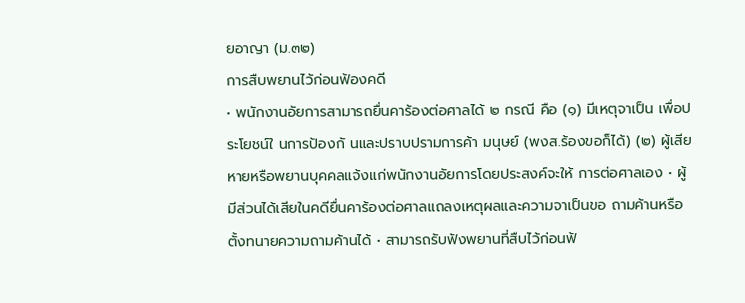ยอาญา (ม.๓๒)
การสืบพยานไว้ก่อนฟ้องคดี
• พนักงานอัยการสามารถยื่นคาร้องต่อศาลได้ ๒ กรณี คือ (๑) มีเหตุจาเป็น เพื่อประโยชน์ใ นการป้องกั นและปราบปรามการค้า มนุษย์ (พงส.ร้องขอก็ได้) (๒) ผู้เสียหายหรือพยานบุคคลแจ้งแก่พนักงานอัยการโดยประสงค์จะให้ การต่อศาลเอง • ผู้มีส่วนได้เสียในคดียื่นคาร้องต่อศาลแถลงเหตุผลและความจาเป็นขอ ถามค้านหรือตั้งทนายความถามค้านได้ • สามารถรับฟังพยานที่สืบไว้ก่อนฟ้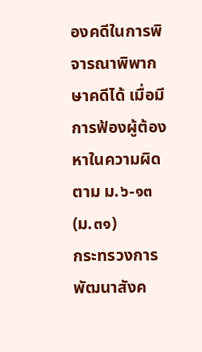องคดีในการพิจารณาพิพากษาคดีได้ เมื่อมีการฟ้องผู้ต้องหาในความผิดตาม ม.๖-๑๓ (ม.๓๑)
กระทรวงการพัฒนาสังค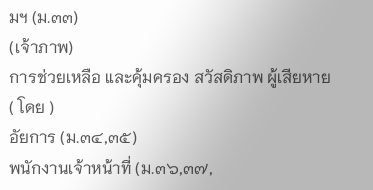มฯ (ม.๓๓)
(เจ้าภาพ)
การช่วยเหลือ และคุ้มครอง สวัสดิภาพ ผู้เสียหาย
( โดย )
อัยการ (ม.๓๔,๓๕)
พนักงานเจ้าหน้าที่ (ม.๓๖,๓๗,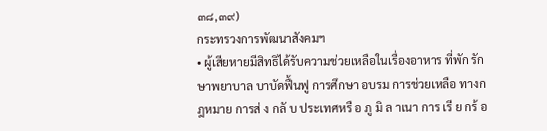๓๘,๓๙)
กระทรวงการพัฒนาสังคมฯ
• ผู้เสียหายมีสิทธิได้รับความช่วยเหลือในเรื่องอาหาร ที่พัก รักษาพยาบาล บาบัดฟื้นฟู การศึกษา อบรม การช่วยเหลือ ทางกฎหมาย การส่ ง กลั บ ประเทศหรื อ ภู มิ ล าเนา การ เรี ย กร้ อ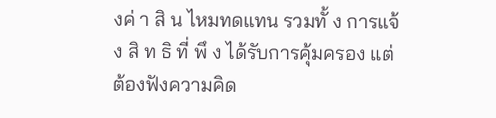งค่ า สิ น ไหมทดแทน รวมทั้ ง การแจ้ ง สิ ท ธิ ที่ พึ ง ได้รับการคุ้มครอง แต่ต้องฟังความคิด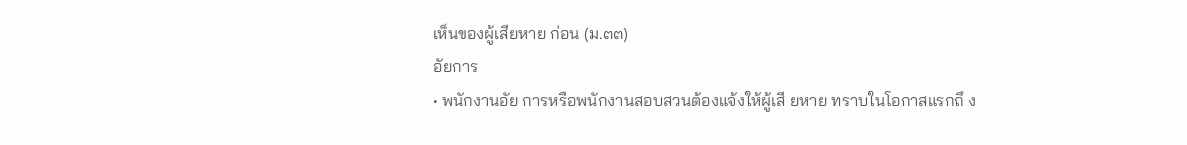เห็นของผู้เสียหาย ก่อน (ม.๓๓)
อัยการ
• พนักงานอัย การหรือพนักงานสอบสวนต้องแจ้งให้ผู้เสี ยหาย ทราบในโอกาสแรกถึ ง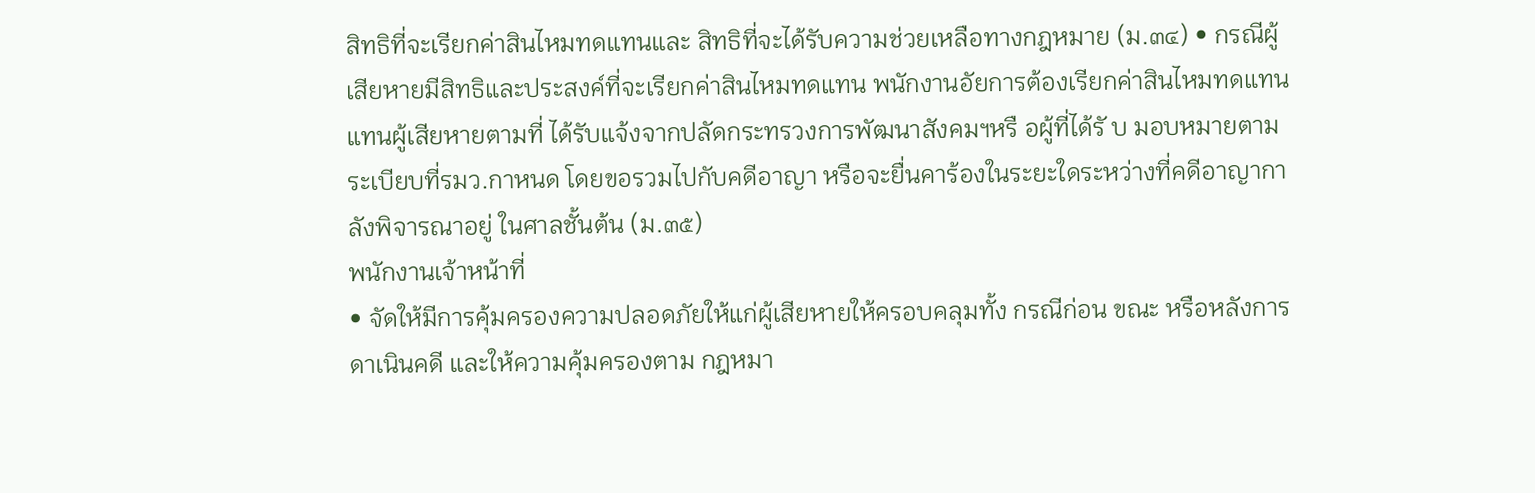สิทธิที่จะเรียกค่าสินไหมทดแทนและ สิทธิที่จะได้รับความช่วยเหลือทางกฎหมาย (ม.๓๔) • กรณีผู้เสียหายมีสิทธิและประสงค์ที่จะเรียกค่าสินไหมทดแทน พนักงานอัยการต้องเรียกค่าสินไหมทดแทนแทนผู้เสียหายตามที่ ได้รับแจ้งจากปลัดกระทรวงการพัฒนาสังคมฯหรื อผู้ที่ได้รั บ มอบหมายตามระเบียบที่รมว.กาหนด โดยขอรวมไปกับคดีอาญา หรือจะยื่นคาร้องในระยะใดระหว่างที่คดีอาญากาลังพิจารณาอยู่ ในศาลชั้นต้น (ม.๓๕)
พนักงานเจ้าหน้าที่
• จัดให้มีการคุ้มครองความปลอดภัยให้แก่ผู้เสียหายให้ครอบคลุมทั้ง กรณีก่อน ขณะ หรือหลังการดาเนินคดี และให้ความคุ้มครองตาม กฎหมา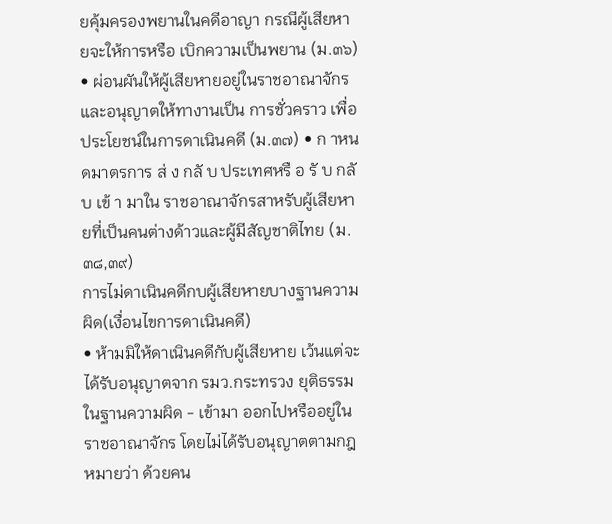ยคุ้มครองพยานในคดีอาญา กรณีผู้เสียหายจะให้การหรือ เบิกความเป็นพยาน (ม.๓๖) • ผ่อนผันให้ผู้เสียหายอยู่ในราชอาณาจักรและอนุญาตให้ทางานเป็น การชั่วคราว เพื่อประโยชน์ในการดาเนินคดี (ม.๓๗) • ก าหนดมาตรการ ส่ ง กลั บ ประเทศหรื อ รั บ กลั บ เข้ า มาใน ราชอาณาจักรสาหรับผู้เสียหายที่เป็นคนต่างด้าวและผู้มีสัญชาติไทย (ม.๓๘,๓๙)
การไม่ดาเนินคดีกบผู้เสียหายบางฐานความผิด(เงื่อนไขการดาเนินคดี)
• ห้ามมิให้ดาเนินคดีกับผู้เสียหาย เว้นแต่จะได้รับอนุญาตจาก รมว.กระทรวง ยุติธรรม ในฐานความผิด - เข้ามา ออกไปหรืออยู่ในราชอาณาจักร โดยไม่ได้รับอนุญาตตามกฎหมายว่า ด้วยคน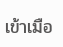เข้าเมือ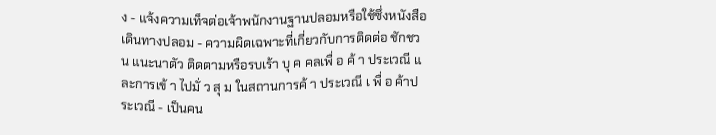ง - แจ้งความเท็จต่อเจ้าพนักงานฐานปลอมหรือใช้ซึ่งหนังสือเดินทางปลอม - ความผิดเฉพาะที่เกี่ยวกับการติดต่อ ชักชวน แนะนาตัว ติดตามหรือรบเร้า บุ ค คลเพื่ อ ค้ า ประเวณี แ ละการเข้ า ไปมั่ ว สุ ม ในสถานการค้ า ประเวณี เ พื่ อ ค้าประเวณี - เป็นคน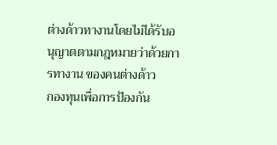ต่างด้าวทางานโดยไม่ได้รับอนุญาตตามกฎหมายว่าด้วยการทางาน ของคนต่างด้าว
กองทุนเพื่อการป้องกัน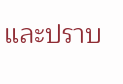และปราบ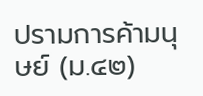ปรามการค้ามนุษย์ (ม.๔๒)